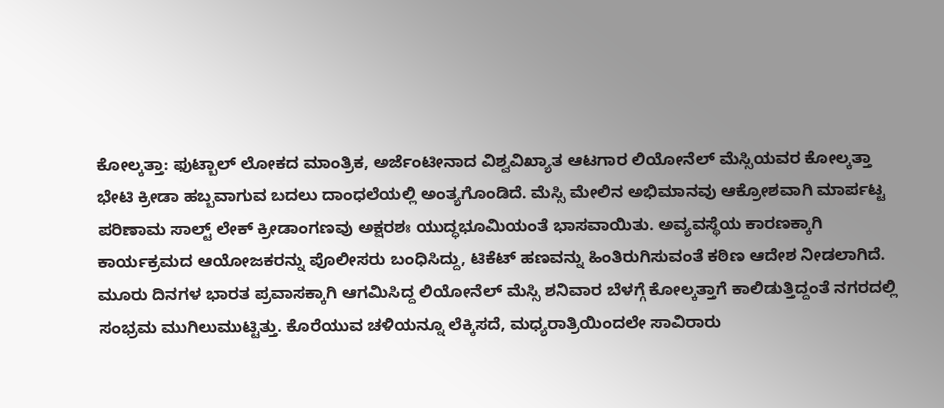ಕೋಲ್ಕತ್ತಾ: ಫುಟ್ಬಾಲ್ ಲೋಕದ ಮಾಂತ್ರಿಕ, ಅರ್ಜೆಂಟೀನಾದ ವಿಶ್ವವಿಖ್ಯಾತ ಆಟಗಾರ ಲಿಯೋನೆಲ್ ಮೆಸ್ಸಿಯವರ ಕೋಲ್ಕತ್ತಾ ಭೇಟಿ ಕ್ರೀಡಾ ಹಬ್ಬವಾಗುವ ಬದಲು ದಾಂಧಲೆಯಲ್ಲಿ ಅಂತ್ಯಗೊಂಡಿದೆ. ಮೆಸ್ಸಿ ಮೇಲಿನ ಅಭಿಮಾನವು ಆಕ್ರೋಶವಾಗಿ ಮಾರ್ಪಟ್ಟ ಪರಿಣಾಮ ಸಾಲ್ಟ್ ಲೇಕ್ ಕ್ರೀಡಾಂಗಣವು ಅಕ್ಷರಶಃ ಯುದ್ಧಭೂಮಿಯಂತೆ ಭಾಸವಾಯಿತು. ಅವ್ಯವಸ್ಥೆಯ ಕಾರಣಕ್ಕಾಗಿ ಕಾರ್ಯಕ್ರಮದ ಆಯೋಜಕರನ್ನು ಪೊಲೀಸರು ಬಂಧಿಸಿದ್ದು, ಟಿಕೆಟ್ ಹಣವನ್ನು ಹಿಂತಿರುಗಿಸುವಂತೆ ಕಠಿಣ ಆದೇಶ ನೀಡಲಾಗಿದೆ.
ಮೂರು ದಿನಗಳ ಭಾರತ ಪ್ರವಾಸಕ್ಕಾಗಿ ಆಗಮಿಸಿದ್ದ ಲಿಯೋನೆಲ್ ಮೆಸ್ಸಿ ಶನಿವಾರ ಬೆಳಗ್ಗೆ ಕೋಲ್ಕತ್ತಾಗೆ ಕಾಲಿಡುತ್ತಿದ್ದಂತೆ ನಗರದಲ್ಲಿ ಸಂಭ್ರಮ ಮುಗಿಲುಮುಟ್ಟಿತ್ತು. ಕೊರೆಯುವ ಚಳಿಯನ್ನೂ ಲೆಕ್ಕಿಸದೆ, ಮಧ್ಯರಾತ್ರಿಯಿಂದಲೇ ಸಾವಿರಾರು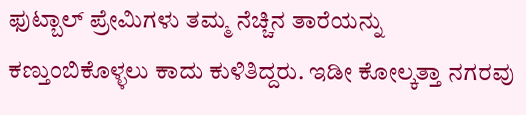ಫುಟ್ಬಾಲ್ ಪ್ರೇಮಿಗಳು ತಮ್ಮ ನೆಚ್ಚಿನ ತಾರೆಯನ್ನು ಕಣ್ತುಂಬಿಕೊಳ್ಳಲು ಕಾದು ಕುಳಿತಿದ್ದರು. ಇಡೀ ಕೋಲ್ಕತ್ತಾ ನಗರವು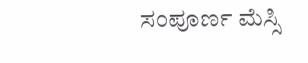ಸಂಪೂರ್ಣ ಮೆಸ್ಸಿ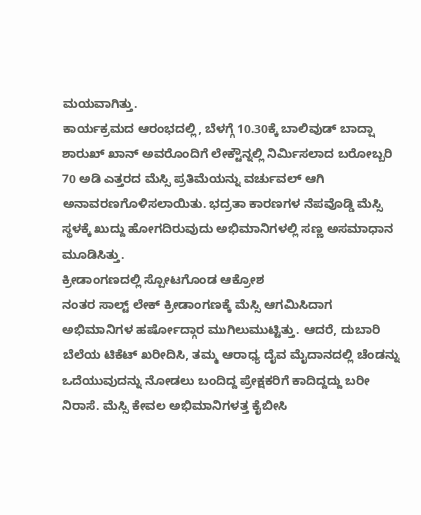ಮಯವಾಗಿತ್ತು.
ಕಾರ್ಯಕ್ರಮದ ಆರಂಭದಲ್ಲಿ, ಬೆಳಗ್ಗೆ 10.30ಕ್ಕೆ ಬಾಲಿವುಡ್ ಬಾದ್ಷಾ ಶಾರುಖ್ ಖಾನ್ ಅವರೊಂದಿಗೆ ಲೇಕ್ಟೌನ್ನಲ್ಲಿ ನಿರ್ಮಿಸಲಾದ ಬರೋಬ್ಬರಿ 70 ಅಡಿ ಎತ್ತರದ ಮೆಸ್ಸಿ ಪ್ರತಿಮೆಯನ್ನು ವರ್ಚುವಲ್ ಆಗಿ ಅನಾವರಣಗೊಳಿಸಲಾಯಿತು. ಭದ್ರತಾ ಕಾರಣಗಳ ನೆಪವೊಡ್ಡಿ ಮೆಸ್ಸಿ ಸ್ಥಳಕ್ಕೆ ಖುದ್ದು ಹೋಗದಿರುವುದು ಅಭಿಮಾನಿಗಳಲ್ಲಿ ಸಣ್ಣ ಅಸಮಾಧಾನ ಮೂಡಿಸಿತ್ತು.
ಕ್ರೀಡಾಂಗಣದಲ್ಲಿ ಸ್ಪೋಟಗೊಂಡ ಆಕ್ರೋಶ
ನಂತರ ಸಾಲ್ಟ್ ಲೇಕ್ ಕ್ರೀಡಾಂಗಣಕ್ಕೆ ಮೆಸ್ಸಿ ಆಗಮಿಸಿದಾಗ ಅಭಿಮಾನಿಗಳ ಹರ್ಷೋದ್ಗಾರ ಮುಗಿಲುಮುಟ್ಟಿತ್ತು. ಆದರೆ, ದುಬಾರಿ ಬೆಲೆಯ ಟಿಕೆಟ್ ಖರೀದಿಸಿ, ತಮ್ಮ ಆರಾಧ್ಯ ದೈವ ಮೈದಾನದಲ್ಲಿ ಚೆಂಡನ್ನು ಒದೆಯುವುದನ್ನು ನೋಡಲು ಬಂದಿದ್ದ ಪ್ರೇಕ್ಷಕರಿಗೆ ಕಾದಿದ್ದದ್ದು ಬರೀ ನಿರಾಸೆ. ಮೆಸ್ಸಿ ಕೇವಲ ಅಭಿಮಾನಿಗಳತ್ತ ಕೈಬೀಸಿ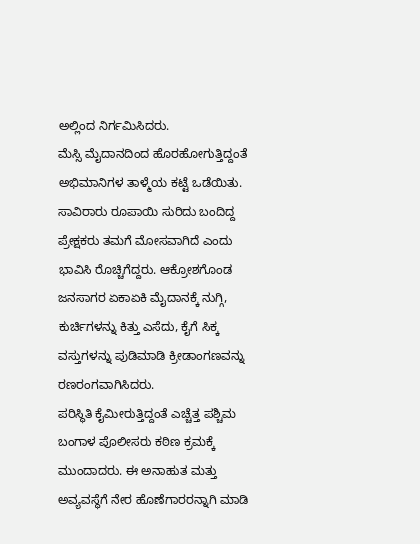ಅಲ್ಲಿಂದ ನಿರ್ಗಮಿಸಿದರು.
ಮೆಸ್ಸಿ ಮೈದಾನದಿಂದ ಹೊರಹೋಗುತ್ತಿದ್ದಂತೆ ಅಭಿಮಾನಿಗಳ ತಾಳ್ಮೆಯ ಕಟ್ಟೆ ಒಡೆಯಿತು. ಸಾವಿರಾರು ರೂಪಾಯಿ ಸುರಿದು ಬಂದಿದ್ದ ಪ್ರೇಕ್ಷಕರು ತಮಗೆ ಮೋಸವಾಗಿದೆ ಎಂದು ಭಾವಿಸಿ ರೊಚ್ಚಿಗೆದ್ದರು. ಆಕ್ರೋಶಗೊಂಡ ಜನಸಾಗರ ಏಕಾಏಕಿ ಮೈದಾನಕ್ಕೆ ನುಗ್ಗಿ, ಕುರ್ಚಿಗಳನ್ನು ಕಿತ್ತು ಎಸೆದು, ಕೈಗೆ ಸಿಕ್ಕ ವಸ್ತುಗಳನ್ನು ಪುಡಿಮಾಡಿ ಕ್ರೀಡಾಂಗಣವನ್ನು ರಣರಂಗವಾಗಿಸಿದರು.
ಪರಿಸ್ಥಿತಿ ಕೈಮೀರುತ್ತಿದ್ದಂತೆ ಎಚ್ಚೆತ್ತ ಪಶ್ಚಿಮ ಬಂಗಾಳ ಪೊಲೀಸರು ಕಠಿಣ ಕ್ರಮಕ್ಕೆ ಮುಂದಾದರು. ಈ ಅನಾಹುತ ಮತ್ತು ಅವ್ಯವಸ್ಥೆಗೆ ನೇರ ಹೊಣೆಗಾರರನ್ನಾಗಿ ಮಾಡಿ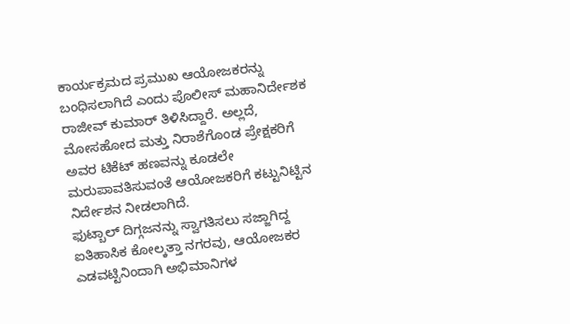ಕಾರ್ಯಕ್ರಮದ ಪ್ರಮುಖ ಆಯೋಜಕರನ್ನು ಬಂಧಿಸಲಾಗಿದೆ ಎಂದು ಪೊಲೀಸ್ ಮಹಾನಿರ್ದೇಶಕ ರಾಜೀವ್ ಕುಮಾರ್ ತಿಳಿಸಿದ್ದಾರೆ. ಅಲ್ಲದೆ, ಮೋಸಹೋದ ಮತ್ತು ನಿರಾಶೆಗೊಂಡ ಪ್ರೇಕ್ಷಕರಿಗೆ ಅವರ ಟಿಕೆಟ್ ಹಣವನ್ನು ಕೂಡಲೇ ಮರುಪಾವತಿಸುವಂತೆ ಆಯೋಜಕರಿಗೆ ಕಟ್ಟುನಿಟ್ಟಿನ ನಿರ್ದೇಶನ ನೀಡಲಾಗಿದೆ.
ಫುಟ್ಬಾಲ್ ದಿಗ್ಗಜನನ್ನು ಸ್ವಾಗತಿಸಲು ಸಜ್ಜಾಗಿದ್ದ ಐತಿಹಾಸಿಕ ಕೋಲ್ಕತ್ತಾ ನಗರವು, ಆಯೋಜಕರ ಎಡವಟ್ಟಿನಿಂದಾಗಿ ಅಭಿಮಾನಿಗಳ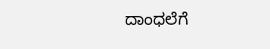ದಾಂಧಲೆಗೆ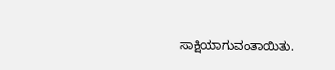ಸಾಕ್ಷಿಯಾಗುವಂತಾಯಿತು.